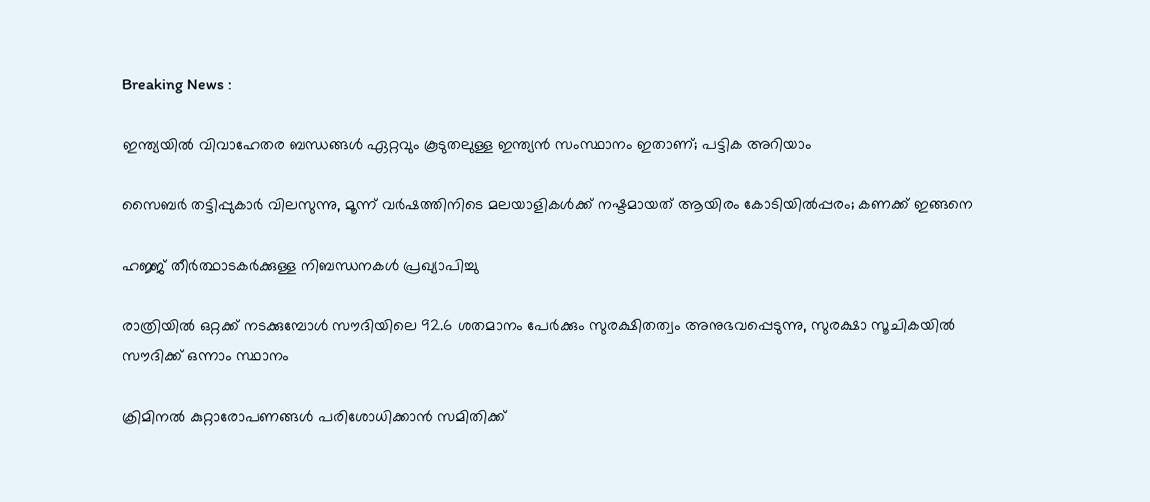Breaking News :

ഇന്ത്യയില്‍ വിവാഹേതര ബന്ധങ്ങള്‍ ഏറ്റവും കൂടുതലുള്ള ഇന്ത്യന്‍ സംസ്ഥാനം ഇതാണ്; പട്ടിക അറിയാം

സൈബര്‍ തട്ടിപ്പുകാര്‍ വിലസുന്നു, മൂന്ന് വര്‍ഷത്തിനിടെ മലയാളികള്‍ക്ക് നഷ്ടമായത് ആയിരം കോടിയില്‍പ്പരം; കണക്ക് ഇങ്ങനെ

ഹജ്ജ് തീർത്ഥാടകർക്കുള്ള നിബന്ധനകൾ പ്രഖ്യാപിച്ചു

രാത്രിയിൽ ഒറ്റക്ക് നടക്കുമ്പോൾ സൗദിയിലെ 92.6 ശതമാനം പേർക്കും സുരക്ഷിതത്വം അനുഭവപ്പെടുന്നു, സുരക്ഷാ സൂചികയിൽ സൗദിക്ക് ഒന്നാം സ്ഥാനം

ക്രിമിനല്‍ കുറ്റാരോപണങ്ങള്‍ പരിശോധിക്കാന്‍ സമിതിക്ക്‌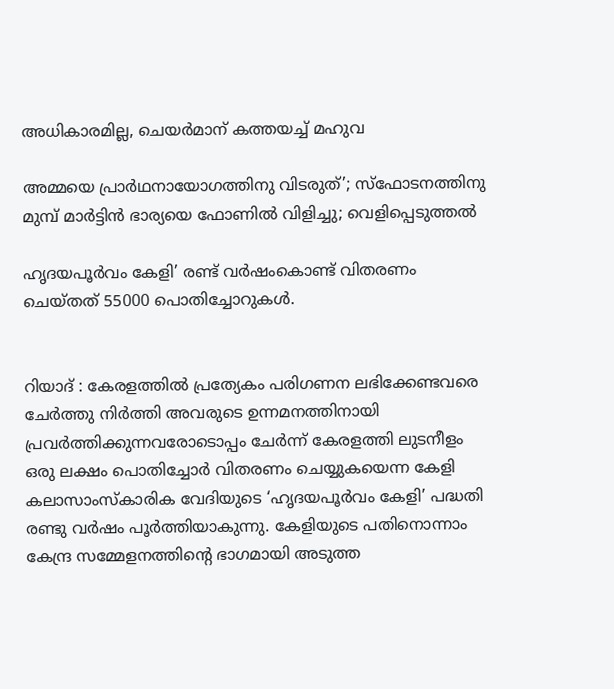അധികാരമില്ല, ചെയര്‍മാന്‌ കത്തയച്ച് മഹുവ

അമ്മയെ പ്രാര്‍ഥനായോഗത്തിനു വിടരുത്’; സ്‌ഫോടനത്തിനു മുമ്പ് മാര്‍ട്ടിന്‍ ഭാര്യയെ ഫോണില്‍ വിളിച്ചു; വെളിപ്പെടുത്തല്‍

ഹൃദയപൂർവം കേളി’ രണ്ട് വർഷംകൊണ്ട് വിതരണം ചെയ്തത് 55000 പൊതിച്ചോറുകൾ.


റിയാദ് : കേരളത്തിൽ പ്രത്യേകം പരിഗണന ലഭിക്കേണ്ടവരെ ചേർത്തു നിർത്തി അവരുടെ ഉന്നമനത്തിനായി പ്രവർത്തിക്കുന്നവരോടൊപ്പം ചേർന്ന് കേരളത്തി ലുടനീളം ഒരു ലക്ഷം പൊതിച്ചോർ വിതരണം ചെയ്യുകയെന്ന കേളി കലാസാംസ്കാരിക വേദിയുടെ ‘ഹൃദയപൂർവം കേളി’ പദ്ധതി രണ്ടു വർഷം പൂർത്തിയാകുന്നു. കേളിയുടെ പതിനൊന്നാം കേന്ദ്ര സമ്മേളനത്തിന്റെ ഭാഗമായി അടുത്ത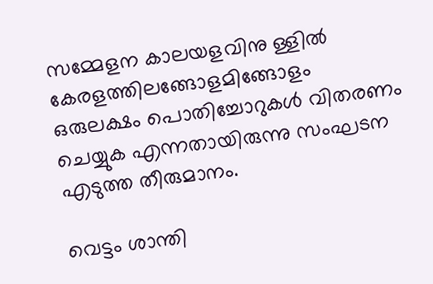സമ്മേളന കാലയളവിനു ള്ളിൽ കേരളത്തിലങ്ങോളമിങ്ങോളം ഒരുലക്ഷം പൊതിച്ചോറുകൾ വിതരണം ചെയ്യുക എന്നതായിരുന്നു സംഘടന എടുത്ത തീരുമാനം.

വെട്ടം ശാന്തി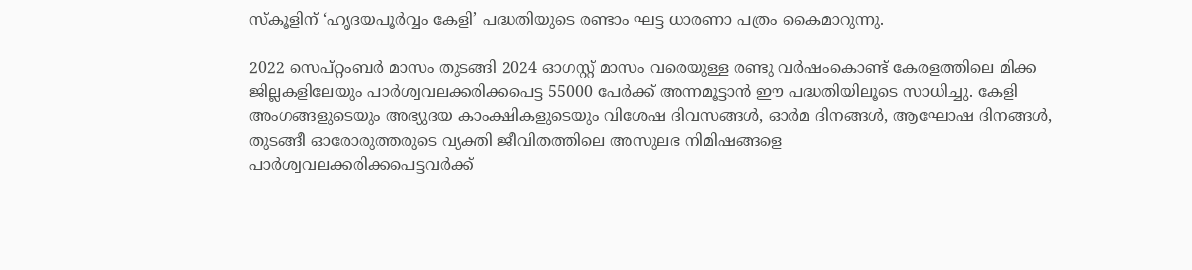സ്കൂളിന് ‘ഹൃദയപൂർവ്വം കേളി’ പദ്ധതിയുടെ രണ്ടാം ഘട്ട ധാരണാ പത്രം കൈമാറുന്നു.

2022 സെപ്റ്റംബർ മാസം തുടങ്ങി 2024 ഓഗസ്റ്റ് മാസം വരെയുള്ള രണ്ടു വർഷംകൊണ്ട് കേരളത്തിലെ മിക്ക ജില്ലകളിലേയും പാർശ്വവലക്കരിക്കപെട്ട 55000 പേർക്ക് അന്നമൂട്ടാൻ ഈ പദ്ധതിയിലൂടെ സാധിച്ചു. കേളി അംഗങ്ങളുടെയും അഭ്യുദയ കാംക്ഷികളുടെയും വിശേഷ ദിവസങ്ങൾ, ഓർമ ദിനങ്ങൾ, ആഘോഷ ദിനങ്ങൾ, തുടങ്ങീ ഓരോരുത്തരുടെ വ്യക്തി ജീവിതത്തിലെ അസുലഭ നിമിഷങ്ങളെ
പാർശ്വവലക്കരിക്കപെട്ടവർക്ക്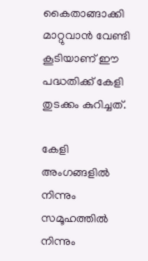കൈതാങ്ങാക്കി മാറ്റുവാൻ വേണ്ടി കൂടിയാണ് ഈ പദ്ധതിക്ക് കേളി തുടക്കം കുറിച്ചത്.

കേളി അംഗങ്ങളിൽ നിന്നും സമൂഹത്തിൽ നിന്നും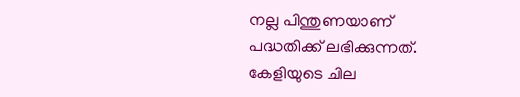നല്ല പിന്തുണയാണ് പദ്ധതിക്ക് ലഭിക്കുന്നത്. കേളിയുടെ ചില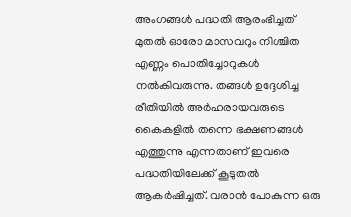അംഗങ്ങൾ പദ്ധതി ആരംഭിച്ചത് മുതൽ ഓരോ മാസവറും നിശ്ചിത എണ്ണം പൊതിച്ചോറുകൾ നൽകിവരുന്നു. തങ്ങൾ ഉദ്ദേശിച്ച രീതിയിൽ അർഹരായവരുടെ കൈകളിൽ തന്നെ ഭക്ഷണങ്ങൾ എത്തുന്നു എന്നതാണ് ഇവരെ പദ്ധതിയിലേക്ക് കൂടുതൽ ആകർഷിച്ചത്. വരാൻ പോകുന്ന ഒരു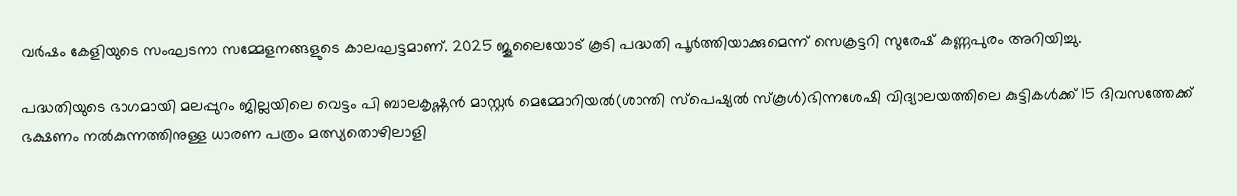വർഷം കേളിയുടെ സംഘടനാ സമ്മേളനങ്ങളുടെ കാലഘട്ടമാണ്. 2025 ജൂലൈയോട് കൂടി പദ്ധതി പൂർത്തിയാക്കുമെന്ന് സെക്രട്ടറി സുരേഷ് കണ്ണപുരം അറിയിച്ചു.

പദ്ധതിയുടെ ഭാഗമായി മലപ്പുറം ജില്ലയിലെ വെട്ടം പി ബാലകൃഷ്ണൻ മാസ്റ്റർ മെമ്മോറിയൽ(ശാന്തി സ്പെഷ്യൽ സ്കൂ‌ൾ)ഭിന്നശേഷി വിദ്യാലയത്തിലെ കുട്ടികൾക്ക് 15 ദിവസത്തേക്ക് ഭക്ഷണം നൽകുന്നത്തിനുള്ള ധാരണ പത്രം മത്സ്യതൊഴിലാളി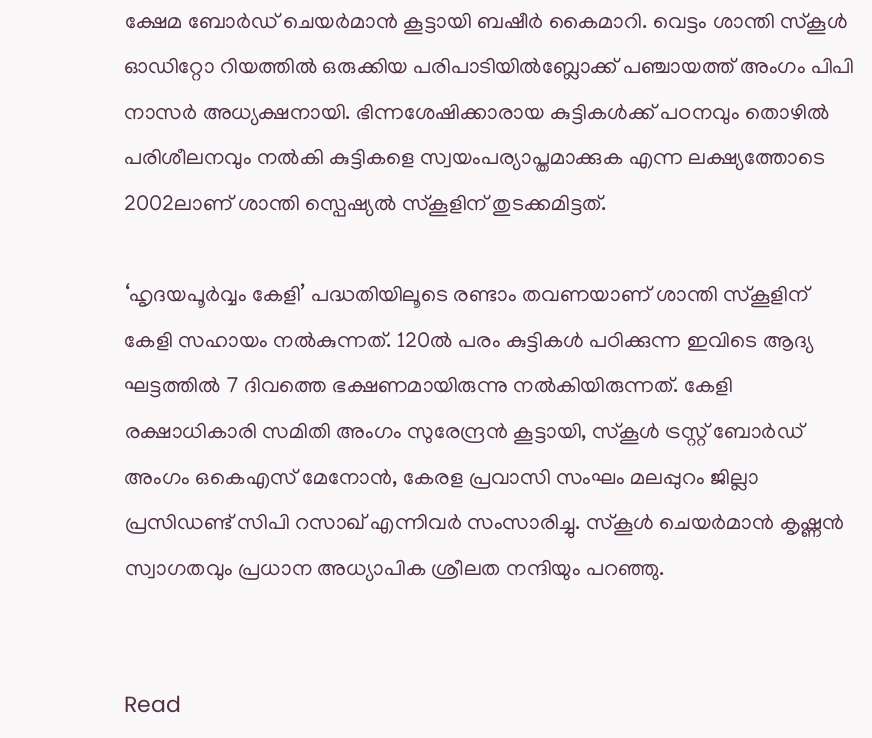ക്ഷേമ ബോർഡ് ചെയർമാൻ കൂട്ടായി ബഷീർ കൈമാറി. വെട്ടം ശാന്തി സ്കൂൾ ഓഡിറ്റോ റിയത്തിൽ ഒരുക്കിയ പരിപാടിയിൽബ്ലോക്ക് പഞ്ചായത്ത് അംഗം പിപി നാസർ അധ്യക്ഷനായി. ഭിന്നശേഷിക്കാരായ കുട്ടികൾക്ക് പഠനവും തൊഴിൽ പരിശീലനവും നൽകി കുട്ടികളെ സ്വയംപര്യാപ്തമാക്കുക എന്ന ലക്ഷ്യത്തോടെ 2002ലാണ് ശാന്തി സ്പെഷ്യൽ സ്കൂളിന് തുടക്കമിട്ടത്.

‘ഹൃദയപൂർവ്വം കേളി’ പദ്ധതിയിലൂടെ രണ്ടാം തവണയാണ് ശാന്തി സ്കൂളിന് കേളി സഹായം നൽകുന്നത്. 120ൽ പരം കുട്ടികൾ പഠിക്കുന്ന ഇവിടെ ആദ്യ ഘട്ടത്തിൽ 7 ദിവത്തെ ഭക്ഷണമായിരുന്നു നൽകിയിരുന്നത്. കേളി രക്ഷാധികാരി സമിതി അംഗം സുരേന്ദ്രൻ കൂട്ടായി, സ്കൂൾ ട്രസ്റ്റ് ബോർഡ് അംഗം ഒകെഎസ് മേനോൻ, കേരള പ്രവാസി സംഘം മലപ്പുറം ജില്ലാ പ്രസിഡണ്ട് സിപി റസാഖ് എന്നിവർ സംസാരിച്ചു. സ്കൂൾ ചെയർമാൻ കൃഷ്ണൻ സ്വാഗതവും പ്രധാന അധ്യാപിക ശ്രീലത നന്ദിയും പറഞ്ഞു.


Read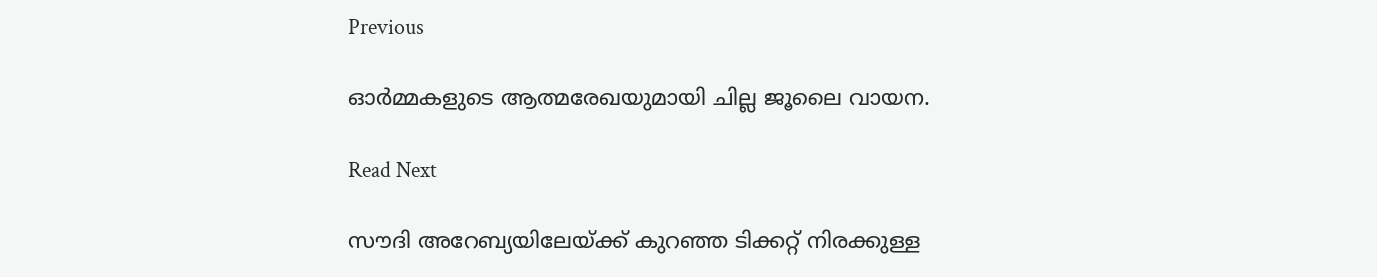Previous

ഓർമ്മകളുടെ ആത്മരേഖയുമായി ചില്ല ജൂലൈ വായന.

Read Next

സൗദി അറേബ്യയിലേയ്ക്ക് കുറഞ്ഞ ടിക്കറ്റ് നിരക്കുള്ള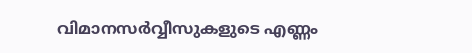വിമാനസർവ്വീസുകളുടെ എണ്ണം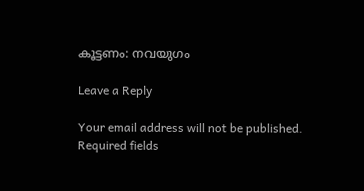കൂട്ടണം: നവയുഗം

Leave a Reply

Your email address will not be published. Required fields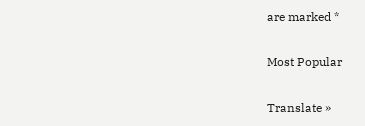are marked *

Most Popular

Translate »